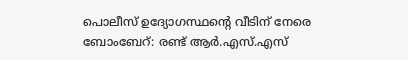പൊലീസ് ഉദ്യോഗസ്ഥന്റെ വീടിന് നേരെ ബോംബേറ്: രണ്ട് ആർ.എസ്.എസ്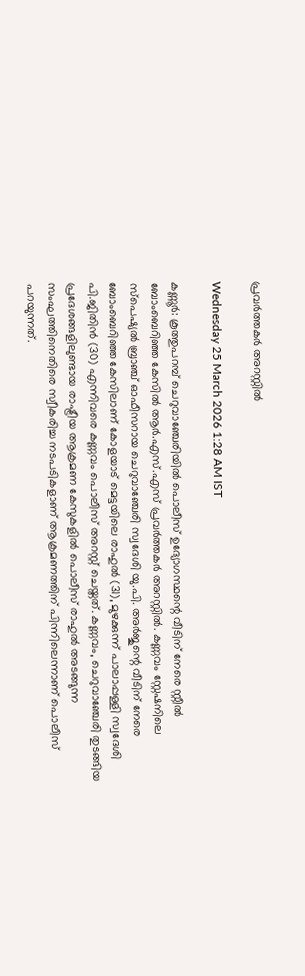പ്രവർത്തകർ അറസ്റ്റിൽ

Wednesday 25 March 2026 1:28 AM IST

കണ്ണൂർ: കൂത്തുപറമ്പ് ചെറുവാഞ്ചേരിയിൽ പൊലീസ് ഉദ്യോഗസ്ഥന്റെ വീടിന് നേരെ സ്റ്റീൽ ബോംബെറിഞ്ഞ കേസിൽ ആർ.എസ്.എസ് പ്രവർത്തകർ അറസ്റ്റിൽ. കണ്ണവം സ്റ്റേഷനിലെ സ്‌പെഷ്യൽ ബ്രാഞ്ച് ഓഫീസറായ ചെറുവാഞ്ചേരി സ്വദേശി യു.പി. അർജുന്റെ വീടിന് നേരെ ബോംബെറിഞ്ഞ കേസിലാണ് കോളയാട് മെട്ടയിലെ രാഹുൽ (31), മുഴക്കുന്ന് പാലാപ്പള്ളി സ്വദേശി പി.ജിതിൻ (30) എന്നിവരെ കണ്ണവം പൊലീസ് അറസ്റ്റ് ചെയ്തത്. കണ്ണവം, ചെറുവാഞ്ചേരി തുടങ്ങിയ പ്രദേശങ്ങളിലുണ്ടായ രാഷ്ട്രീയ ആക്രമണ കേസുകളിൽ പൊലീസ് രാഹുൽ അടങ്ങുന്ന സംഘത്തിനെതിരെ സ്വീകരിച്ച നടപടികളാണ് ആക്രമണത്തിന് പിന്നിലെന്നാണ് പൊലീസ് പറയുന്നത്.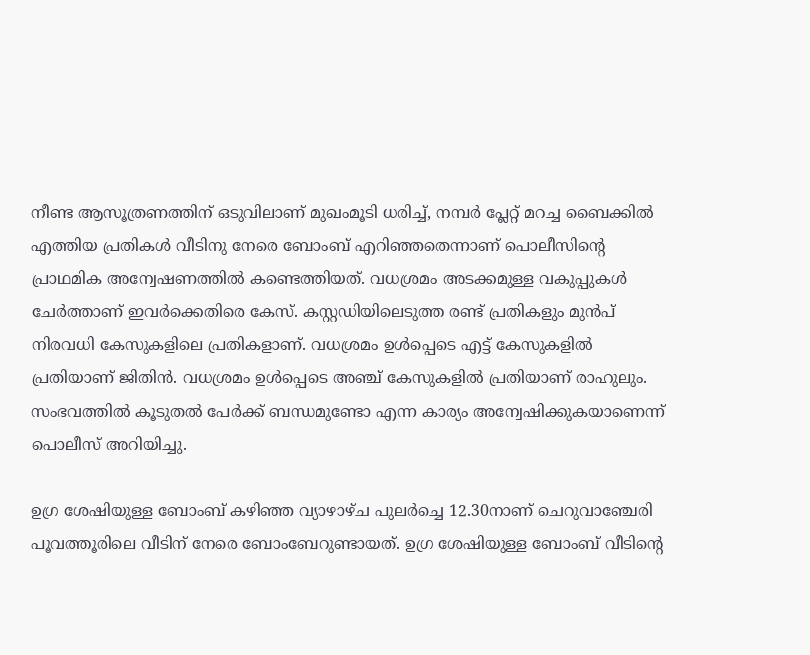നീണ്ട ആസൂത്രണത്തിന് ഒടുവിലാണ് മുഖംമൂടി ധരിച്ച്, നമ്പർ പ്ലേറ്റ് മറച്ച ബൈക്കിൽ എത്തിയ പ്രതികൾ വീടിനു നേരെ ബോംബ് എറിഞ്ഞതെന്നാണ് പൊലീസിന്റെ പ്രാഥമിക അന്വേഷണത്തിൽ കണ്ടെത്തിയത്. വധശ്രമം അടക്കമുള്ള വകുപ്പുകൾ ചേർത്താണ് ഇവർക്കെതിരെ കേസ്. കസ്റ്റഡിയിലെടുത്ത രണ്ട് പ്രതികളും മുൻപ് നിരവധി കേസുകളിലെ പ്രതികളാണ്. വധശ്രമം ഉൾപ്പെടെ എട്ട് കേസുകളിൽ പ്രതിയാണ് ജിതിൻ. വധശ്രമം ഉൾപ്പെടെ അഞ്ച് കേസുകളിൽ പ്രതിയാണ് രാഹുലും. സംഭവത്തിൽ കൂടുതൽ പേർക്ക് ബന്ധമുണ്ടോ എന്ന കാര്യം അന്വേഷിക്കുകയാണെന്ന് പൊലീസ് അറിയിച്ചു.

ഉഗ്ര ശേഷിയുള്ള ബോംബ് കഴിഞ്ഞ വ്യാഴാഴ്ച പുലർച്ചെ 12.30നാണ് ചെറുവാഞ്ചേരി പൂവത്തൂരിലെ വീടിന് നേരെ ബോംബേറുണ്ടായത്. ഉഗ്ര ശേഷിയുള്ള ബോംബ് വീടിന്റെ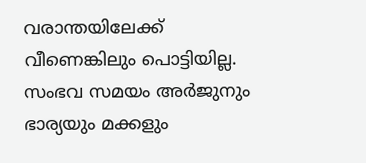വരാന്തയിലേക്ക് വീണെങ്കിലും പൊട്ടിയില്ല. സംഭവ സമയം അർജുനും ഭാര്യയും മക്കളും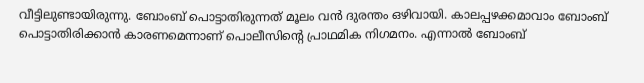വീട്ടിലുണ്ടായിരുന്നു. ബോംബ് പൊട്ടാതിരുന്നത് മൂലം വൻ ദുരന്തം ഒഴിവായി. കാലപ്പഴക്കമാവാം ബോംബ് പൊട്ടാതിരിക്കാൻ കാരണമെന്നാണ് പൊലീസിന്റെ പ്രാഥമിക നിഗമനം. എന്നാൽ ബോംബ്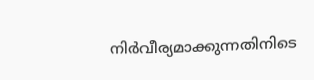നിർവീര്യമാക്കുന്നതിനിടെ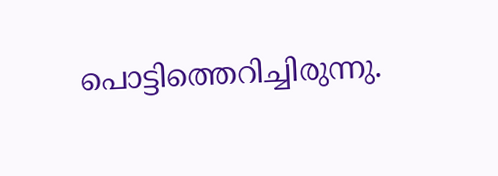പൊട്ടിത്തെറിച്ചിരുന്നു.